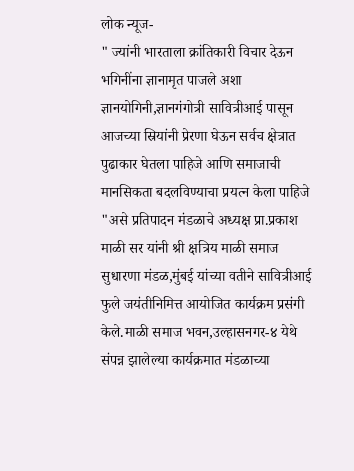लोक न्यूज-
" ज्यांनी भारताला क्रांतिकारी विचार देऊन भगिनींना ज्ञानामृत पाजले अशा ज्ञानयोगिनी,ज्ञानगंगोत्री सावित्रीआई पासून आजच्या स्रियांनी प्रेरणा घेऊन सर्वच क्षेत्रात पुढाकार घेतला पाहिजे आणि समाजाची मानसिकता बदलविण्याचा प्रयत्न केला पाहिजे "असे प्रतिपादन मंडळाचे अध्यक्ष प्रा.प्रकाश माळी सर यांनी श्री क्षत्रिय माळी समाज सुधारणा मंडळ,मुंबई यांच्या वतीने सावित्रीआई फुले जयंतीनिमित्त आयोजित कार्यक्रम प्रसंगी केले.माळी समाज भवन,उल्हासनगर-४ येथे संपन्न झालेल्या कार्यक्रमात मंडळाच्या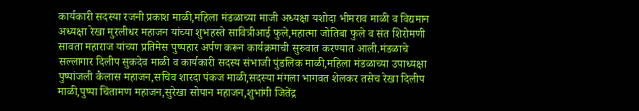कार्यकारी सदस्या रजनी प्रकाश माळी,महिला मंडळाच्या माजी अध्यक्षा यशोदा भीमराव माळी व विद्यमान अध्यक्षा रेखा मुरलीधर महाजन यांच्या शुभहस्ते सावित्रीआई फुले,महात्मा जोतिबा फुले व संत शिरोमणी सावता महाराज यांच्या प्रतिमेस पुष्पहार अर्पण करून कार्यक्रमाची सुरुवात करण्यात आली.मंडळाचे सल्लागार दिलीप सुकदेव माळी व कार्यकारी सदस्य संभाजी पुंडलिक माळी,महिला मंडळाच्या उपाध्यक्षा पुष्पांजली कैलास महाजन,सचिव शारदा पंकज माळी,सदस्या मंगला भागवत शेलकर तसेच रेखा दिलीप माळी,पुष्पा चिंतामण महाजन,सुरेखा सोपान महाजन,शुभांगी जितेंद्र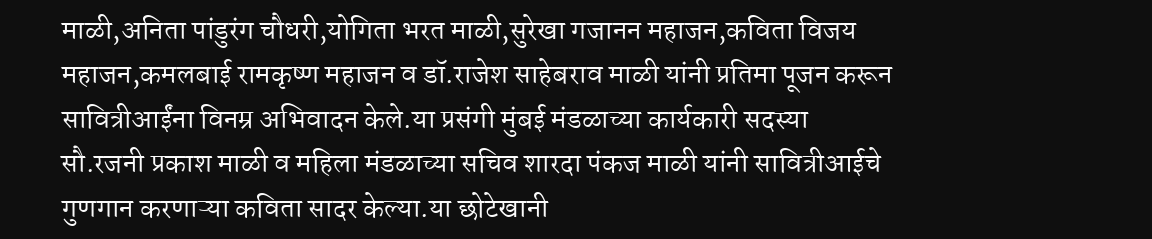माळी,अनिता पांडुरंग चौधरी,योगिता भरत माळी,सुरेखा गजानन महाजन,कविता विजय महाजन,कमलबाई रामकृष्ण महाजन व डॉ.राजेश साहेबराव माळी यांनी प्रतिमा पूजन करून सावित्रीआईंना विनम्र अभिवादन केले.या प्रसंगी मुंबई मंडळाच्या कार्यकारी सदस्या सौ.रजनी प्रकाश माळी व महिला मंडळाच्या सचिव शारदा पंकज माळी यांनी सावित्रीआईचे गुणगान करणाऱ्या कविता सादर केल्या.या छोटेखानी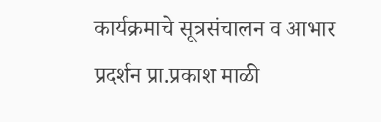कार्यक्रमाचे सूत्रसंचालन व आभार प्रदर्शन प्रा.प्रकाश माळी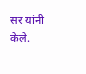सर यांनी केले.